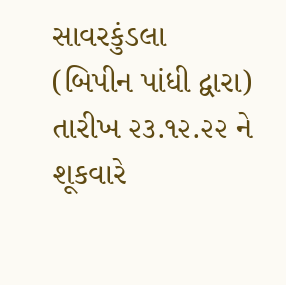સાવરકુંડલા
(બિપીન પાંધી દ્વારા)
તારીખ ૨૩.૧૨.૨૨ ને શૂકવારે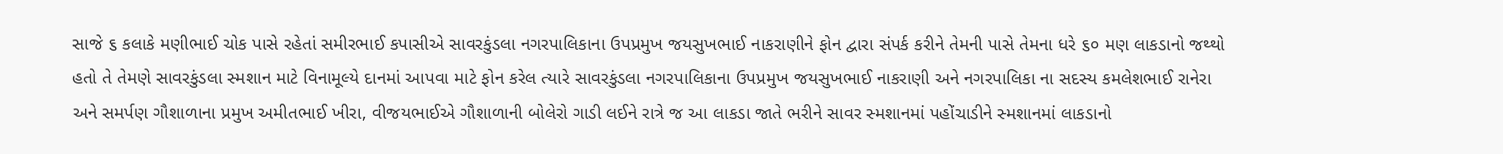સાજે ૬ કલાકે મણીભાઈ ચોક પાસે રહેતાં સમીરભાઈ કપાસીએ સાવરકુંડલા નગરપાલિકાના ઉપપ્રમુખ જયસુખભાઈ નાકરાણીને ફોન દ્વારા સંપર્ક કરીને તેમની પાસે તેમના ધરે ૬૦ મણ લાકડાનો જથ્થો હતો તે તેમણે સાવરકુંડલા સ્મશાન માટે વિનામૂલ્યે દાનમાં આપવા માટે ફોન કરેલ ત્યારે સાવરકુંડલા નગરપાલિકાના ઉપપ્રમુખ જયસુખભાઈ નાકરાણી અને નગરપાલિકા ના સદસ્ય કમલેશભાઈ રાનેરા અને સમર્પણ ગૌશાળાના પ્રમુખ અમીતભાઈ ખીરા, વીજયભાઈએ ગૌશાળાની બોલેરો ગાડી લઈને રાત્રે જ આ લાકડા જાતે ભરીને સાવર સ્મશાનમાં પહોંચાડીને સ્મશાનમાં લાકડાનો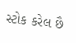સ્ટોક કરેલ છૈ